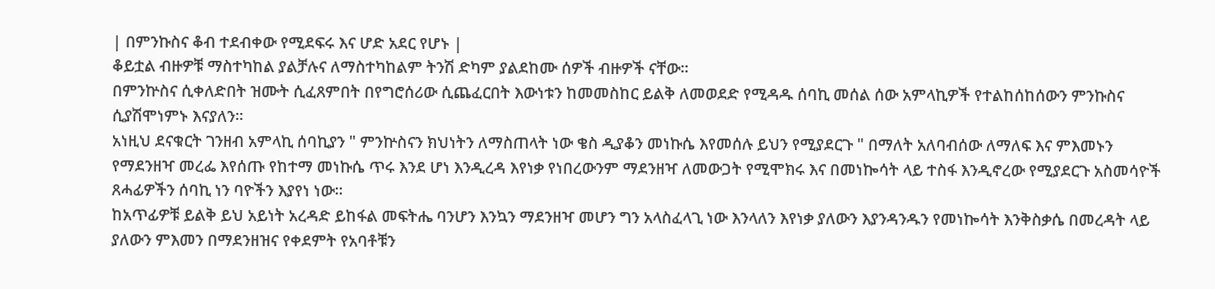| በምንኩስና ቆብ ተደብቀው የሚደፍሩ እና ሆድ አደር የሆኑ |
ቆይቷል ብዙዎቹ ማስተካከል ያልቻሉና ለማስተካከልም ትንሽ ድካም ያልደከሙ ሰዎች ብዙዎች ናቸው።
በምንኵስና ሲቀለድበት ዝሙት ሲፈጸምበት በየግሮሰሪው ሲጨፈርበት እውነቱን ከመመስከር ይልቅ ለመወደድ የሚዳዱ ሰባኪ መሰል ሰው አምላኪዎች የተልከሰከሰውን ምንኩስና ሲያሽሞነምኑ እናያለን።
አነዚህ ደናቁርት ገንዘብ አምላኪ ሰባኪያን " ምንኵስናን ክህነትን ለማስጠላት ነው ቄስ ዲያቆን መነኩሴ እየመሰሉ ይህን የሚያደርጉ " በማለት አለባብሰው ለማለፍ እና ምእመኑን የማደንዘዣ መረፌ እየሰጡ የከተማ መነኩሴ ጥሩ እንደ ሆነ እንዲረዳ እየነቃ የነበረውንም ማደንዘዣ ለመውጋት የሚሞክሩ እና በመነኰሳት ላይ ተስፋ እንዲኖረው የሚያደርጉ አስመሳዮች ጸሓፊዎችን ሰባኪ ነን ባዮችን እያየነ ነው።
ከአጥፊዎቹ ይልቅ ይህ አይነት አረዳድ ይከፋል መፍትሔ ባንሆን እንኳን ማደንዘዣ መሆን ግን አላስፈላጊ ነው እንላለን እየነቃ ያለውን እያንዳንዱን የመነኰሳት እንቅስቃሴ በመረዳት ላይ ያለውን ምእመን በማደንዘዝና የቀደምት የአባቶቹን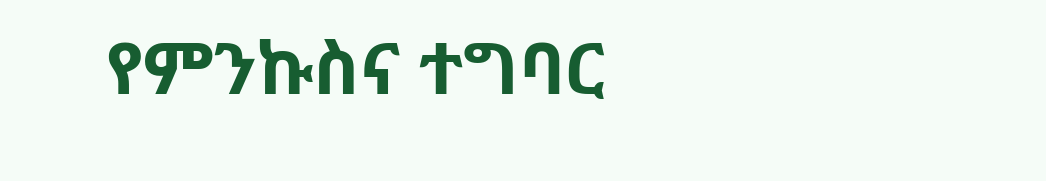የምንኩስና ተግባር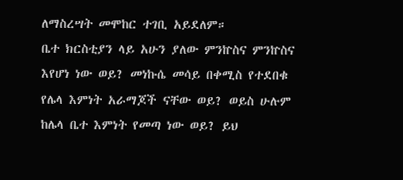ለማስረሣት መሞከር ተገቢ አይደለም።
ቤተ ክርስቲያን ላይ አሁን ያለው ምንኵስና ምንኵስና እየሆነ ነው ወይ? መነኩሴ መሳይ በቀሚስ የተደበቁ የሌላ እምነት አራማጆች ናቸው ወይ? ወይስ ሁሉም ከሌላ ቤተ እምነት የመጣ ነው ወይ? ይህ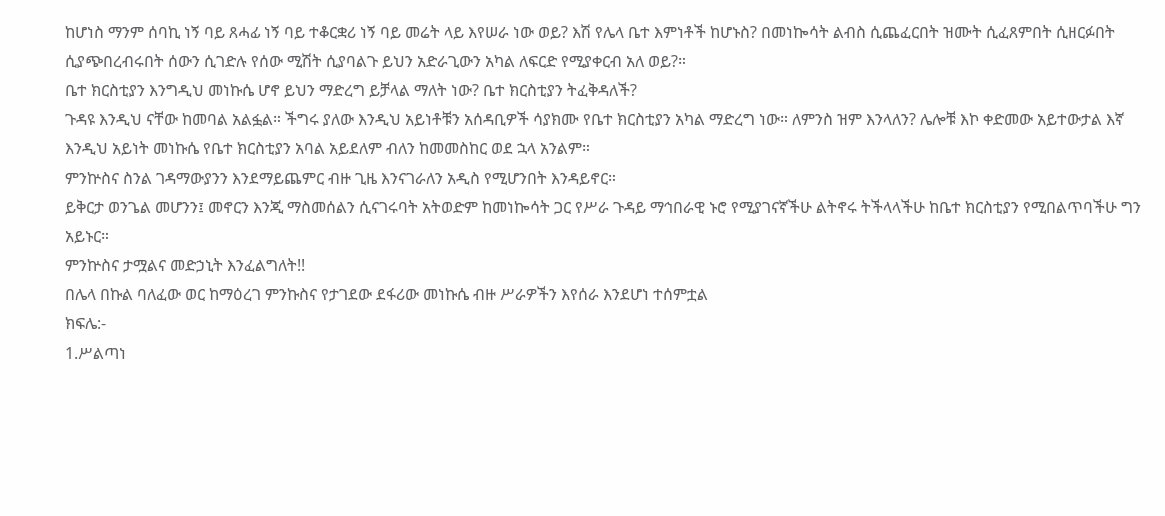ከሆነስ ማንም ሰባኪ ነኝ ባይ ጸሓፊ ነኝ ባይ ተቆርቋሪ ነኝ ባይ መሬት ላይ እየሠራ ነው ወይ? እሽ የሌላ ቤተ እምነቶች ከሆኑስ? በመነኰሳት ልብስ ሲጨፈርበት ዝሙት ሲፈጸምበት ሲዘርፉበት ሲያጭበረብሩበት ሰውን ሲገድሉ የሰው ሚሽት ሲያባልጉ ይህን አድራጊውን አካል ለፍርድ የሚያቀርብ አለ ወይ?።
ቤተ ክርስቲያን እንግዲህ መነኩሴ ሆኖ ይህን ማድረግ ይቻላል ማለት ነው? ቤተ ክርስቲያን ትፈቅዳለች?
ጉዳዩ እንዲህ ናቸው ከመባል አልፏል። ችግሩ ያለው እንዲህ አይነቶቹን አሰዳቢዎች ሳያክሙ የቤተ ክርስቲያን አካል ማድረግ ነው። ለምንስ ዝም እንላለን? ሌሎቹ እኮ ቀድመው አይተውታል እኛ እንዲህ አይነት መነኩሴ የቤተ ክርስቲያን አባል አይደለም ብለን ከመመስከር ወደ ኋላ አንልም።
ምንኵስና ስንል ገዳማውያንን እንደማይጨምር ብዙ ጊዜ እንናገራለን አዲስ የሚሆንበት እንዳይኖር።
ይቅርታ ወንጌል መሆንን፤ መኖርን እንጂ ማስመሰልን ሲናገሩባት አትወድም ከመነኰሳት ጋር የሥራ ጉዳይ ማኅበራዊ ኑሮ የሚያገናኛችሁ ልትኖሩ ትችላላችሁ ከቤተ ክርስቲያን የሚበልጥባችሁ ግን አይኑር።
ምንኵስና ታሟልና መድኃኒት እንፈልግለት!!
በሌላ በኩል ባለፈው ወር ከማዕረገ ምንኩስና የታገደው ደፋሪው መነኩሴ ብዙ ሥራዎችን እየሰራ እንደሆነ ተሰምቷል
ክፍሌ:-
1.ሥልጣነ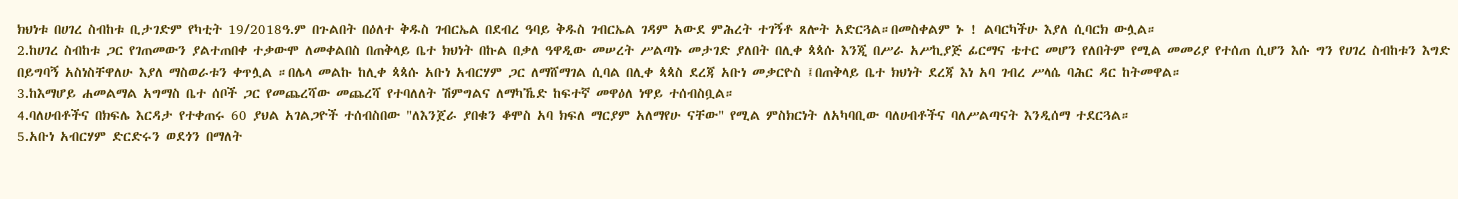ክህነቱ በሀገረ ስብከቱ ቢታገድም የካቲት 19/2018ዓ.ም በጉልበት በዕለተ ቅዱስ ገብርኤል በደብረ ዓባይ ቅዱስ ገብርኤል ገዳም አውደ ምሕረት ተገኝቶ ጸሎት አድርጓል።በመስቀልም ኑ ! ልባርካችሁ እያለ ሲባርክ ውሏል።
2.ከሀገረ ስብከቱ ጋር የገጠመውን ያልተጠበቀ ተቃውሞ ለመቀልበስ በጠቅላይ ቤተ ክህነት በኩል በቃለ ዓዋዲው መሠረት ሥልጣኑ መታገድ ያለበት በሊቀ ጳጳሱ እንጂ በሥራ አሥኪያጅ ፊርማና ቴተር መሆን የለበትም የሚል መመሪያ የተሰጠ ሲሆን እሱ ግን የሀገረ ስብከቱን እግድ በይግባኝ አስነስቸዋለሁ እያለ ማስወራቱን ቀጥሏል ።በሌላ መልኩ ከሊቀ ጳጳሱ አቡነ አብርሃም ጋር ለማሸማገል ሲባል በሊቀ ጳጳስ ደረጃ አቡነ መቃርዮስ ፤በጠቅላይ ቤተ ክህነት ደረጃ እነ አባ ገብረ ሥላሴ ባሕር ዳር ከትመዋል።
3.ከእማሆይ ሐመልማል አግማስ ቤተ ሰቦች ጋር የመጨረሻው መጨረሻ የተባለለት ሽምግልና ለማካኼድ ከፍተኛ መዋዕለ ነዋይ ተሰብስቧል።
4.ባለሀብቶችና በክፍሌ እርዳታ የተቀጠሩ 60 ያህል አገልጋዮች ተሰብስበው "ለእንጀራ ያበቁን ቆሞስ አባ ክፍለ ማርያም አለማየሁ ናቸው" የሚል ምስክርነት ለአካባቢው ባለሀብቶችና ባለሥልጣናት እንዲሰማ ተደርጓል።
5.አቡነ አብርሃም ድርድሩን ወደጎን በማለት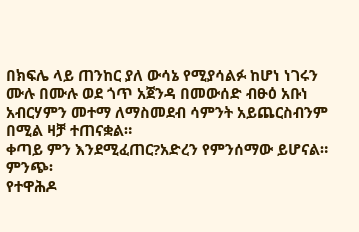በክፍሌ ላይ ጠንከር ያለ ውሳኔ የሚያሳልፉ ከሆነ ነገሩን ሙሉ በሙሉ ወደ ጎጥ አጀንዳ በመውሰድ ብፁዕ አቡነ አብርሃምን መተማ ለማስመደብ ሳምንት አይጨርስብንም በሚል ዛቻ ተጠናቋል።
ቀጣይ ምን እንደሚፈጠር?አድረን የምንሰማው ይሆናል።
ምንጭ፡
የተዋሕዶ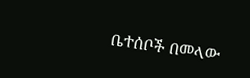ቤተሰቦች በመላው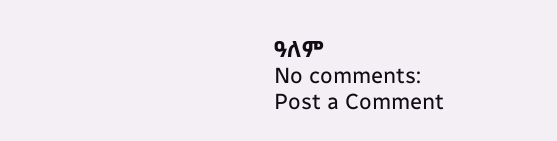ዓለም
No comments:
Post a Comment